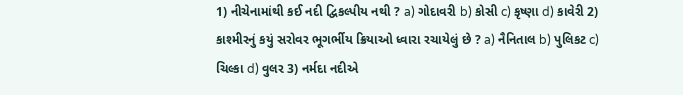1) નીચેનામાંથી કઈ નદી દ્વિકલ્પીય નથી ? a) ગોદાવરી b) કોસી c) કૃષ્ણા d) કાવેરી 2) કાશ્મીરનું કયું સરોવર ભૂગર્ભીય ક્રિયાઓ ધ્વારા રચાયેલું છે ? a) નૈનિતાલ b) પુલિકટ c) ચિલ્કા d) વુલર 3) નર્મદા નદીએ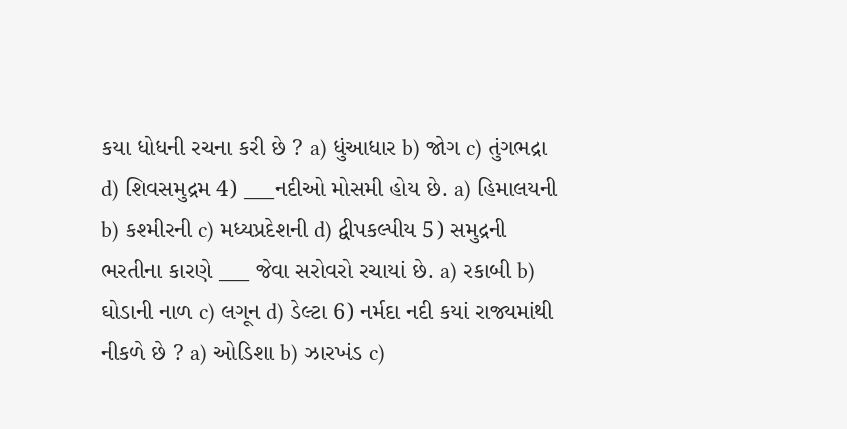કયા ધોધની રચના કરી છે ? a) ધુંઆધાર b) જોગ c) તુંગભદ્રા d) શિવસમુદ્રમ 4) ___નદીઓ મોસમી હોય છે. a) હિમાલયની b) કશ્મીરની c) મધ્યપ્રદેશની d) દ્વીપકલ્પીય 5) સમુદ્રની ભરતીના કારણે ___ જેવા સરોવરો રચાયાં છે. a) રકાબી b) ઘોડાની નાળ c) લગૂન d) ડેલ્ટા 6) નર્મદા નદી કયાં રાજ્યમાંથી નીકળે છે ? a) ઓડિશા b) ઝારખંડ c)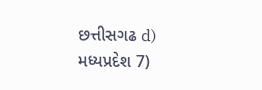છત્તીસગઢ d) મધ્યપ્રદેશ 7)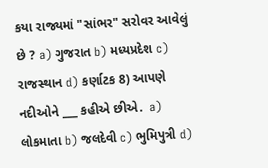કયા રાજ્યમાં "સાંભર" સરોવર આવેલું છે ? a) ગુજરાત b) મધ્યપ્રદેશ c) રાજસ્થાન d) કર્ણાટક 8) આપણે નદીઓને ___ કહીએ છીએ.  a) લોકમાતા b) જલદેવી c) ભુમિપુત્રી d)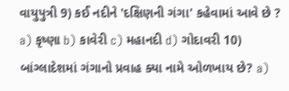વાયુપુત્રી 9) કઈ નદીને 'દક્ષિણની ગંગા' કહેવામાં આવે છે ? a) કૃષ્ણા b) કાવેરી c) મહાનદી d) ગોદાવરી 10) બાંગ્લાદેશમાં ગંગાનો પ્રવાહ ક્યા નામે ઓળખાય છે? a)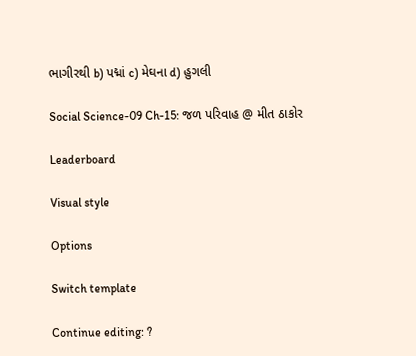ભાગીરથી b) પદ્માં c) મેઘના d) હુગલી

Social Science-09 Ch-15: જળ પરિવાહ @ મીત ઠાકોર

Leaderboard

Visual style

Options

Switch template

Continue editing: ?